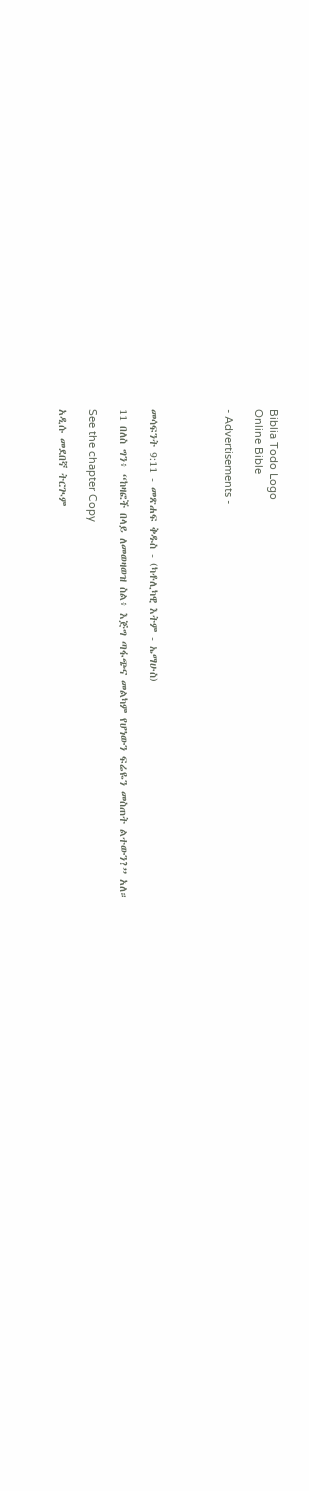Biblia Todo Logo
Online Bible

- Advertisements -




መሳፍንት 9:11 - መጽሐፍ ቅዱስ - (ካቶሊካዊ እትም - ኤማሁስ)

11 በለስ ግን፥ “ከዛፎች በላይ ለመወዛወዝ ስል፥ እጅግ ጣፋጭና መልካም የሆነውን ፍሬዬን መስጠት ልተውን?” አለ።

See the chapter Copy

አዲሱ መደበኛ ትርጒም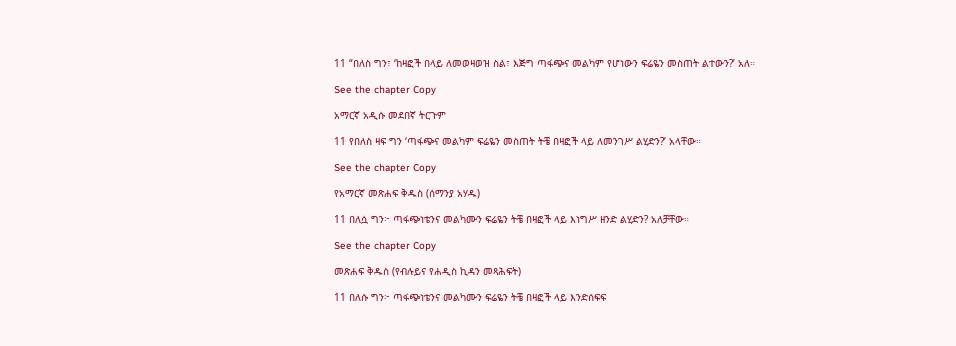11 “በለስ ግን፣ ‘ከዛፎች በላይ ለመወዛወዝ ስል፣ እጅግ ጣፋጭና መልካም የሆነውን ፍሬዬን መስጠት ልተውን?’ አለ።

See the chapter Copy

አማርኛ አዲሱ መደበኛ ትርጉም

11 የበለስ ዛፍ ግን ‘ጣፋጭና መልካም ፍሬዬን መስጠት ትቼ በዛፎች ላይ ለመንገሥ ልሂድን?’ አላቸው።

See the chapter Copy

የአማርኛ መጽሐፍ ቅዱስ (ሰማንያ አሃዱ)

11 በለሷ ግን፦ ጣፋጭነቴንና መልካሙን ፍሬዬን ትቼ በዛፎች ላይ እነግሥ ዘንድ ልሂድን? አለቻቸው።

See the chapter Copy

መጽሐፍ ቅዱስ (የብሉይና የሐዲስ ኪዳን መጻሕፍት)

11 በለሱ ግን፦ ጣፋጭነቴንና መልካሙን ፍሬዬን ትቼ በዛፎች ላይ እንድሰፍፍ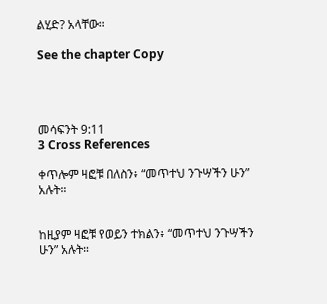ልሂድ? አላቸው።

See the chapter Copy




መሳፍንት 9:11
3 Cross References

ቀጥሎም ዛፎቹ በለስን፥ “መጥተህ ንጉሣችን ሁን” አሉት።


ከዚያም ዛፎቹ የወይን ተክልን፥ “መጥተህ ንጉሣችን ሁን” አሉት።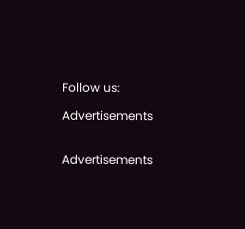Follow us:

Advertisements


Advertisements